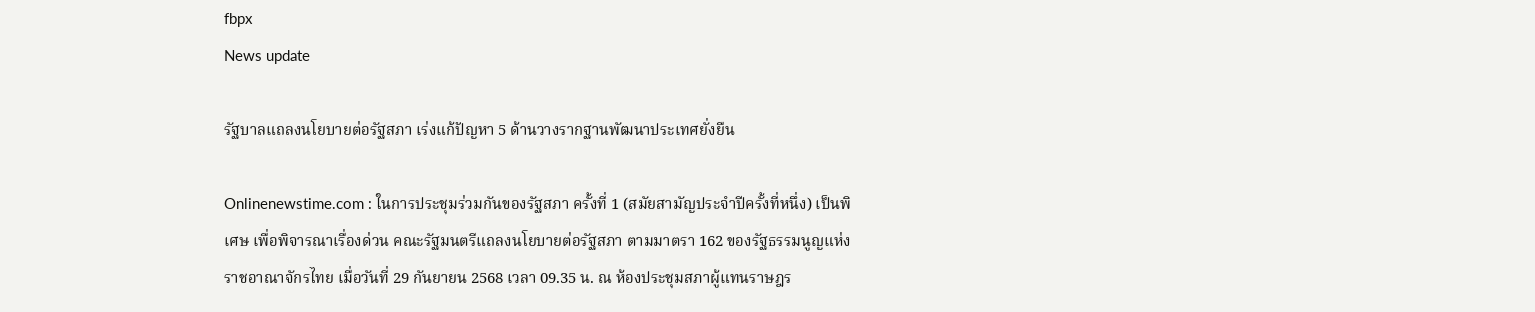fbpx
News update

รัฐบาลแถลงนโยบายต่อรัฐสภา เร่งแก้ปัญหา 5 ด้านวางรากฐานพัฒนาประเทศยั่งยืน

Onlinenewstime.com : ในการประชุมร่วมกันของรัฐสภา ครั้งที่ 1 (สมัยสามัญประจำปีครั้งที่หนึ่ง) เป็นพิเศษ เพื่อพิจารณาเรื่องด่วน คณะรัฐมนตรีแถลงนโยบายต่อรัฐสภา ตามมาตรา 162 ของรัฐธรรมนูญแห่งราชอาณาจักรไทย เมื่อวันที่ 29 กันยายน 2568 เวลา 09.35 น. ณ ห้องประชุมสภาผู้แทนราษฎร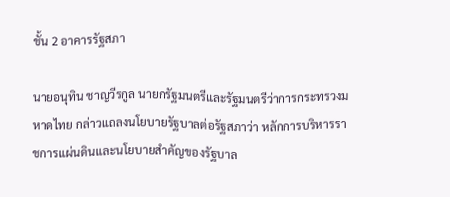ชั้น 2 อาคารรัฐสภา

นายอนุทิน ชาญวีรกูล นายกรัฐมนตรีและรัฐมนตรีว่าการกระทรวงมหาดไทย กล่าวแถลงนโยบายรัฐบาลต่อรัฐสภาว่า หลักการบริหารราชการแผ่นดินและนโยบายสำคัญของรัฐบาล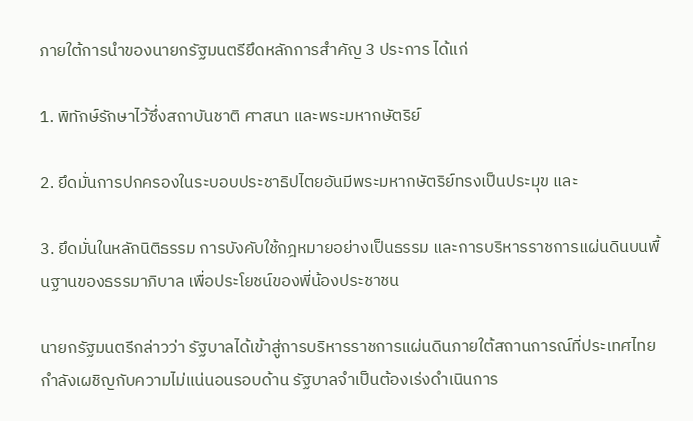ภายใต้การนำของนายกรัฐมนตรียึดหลักการสำคัญ 3 ประการ ได้แก่

1. พิทักษ์รักษาไว้ซึ่งสถาบันชาติ ศาสนา และพระมหากษัตริย์

2. ยึดมั่นการปกครองในระบอบประชาธิปไตยอันมีพระมหากษัตริย์ทรงเป็นประมุข และ

3. ยึดมั่นในหลักนิติธรรม การบังคับใช้กฎหมายอย่างเป็นธรรม และการบริหารราชการแผ่นดินบนพื้นฐานของธรรมาภิบาล เพื่อประโยชน์ของพี่น้องประชาชน

นายกรัฐมนตรีกล่าวว่า รัฐบาลได้เข้าสู่การบริหารราชการแผ่นดินภายใต้สถานการณ์ที่ประเทศไทยกำลังเผชิญกับความไม่แน่นอนรอบด้าน รัฐบาลจำเป็นต้องเร่งดำเนินการ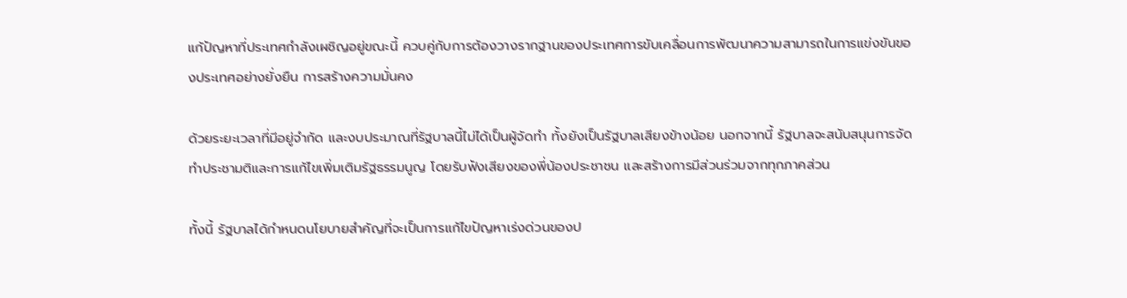แก้ปัญหาที่ประเทศกำลังเผชิญอยู่ขณะนี้ ควบคู่กับการต้องวางรากฐานของประเทศการขับเคลื่อนการพัฒนาความสามารถในการแข่งขันของประเทศอย่างยั่งยืน การสร้างความมั่นคง

ด้วยระยะเวลาที่มีอยู่จำกัด และงบประมาณที่รัฐบาลนี้ไม่ได้เป็นผู้จัดทำ ทั้งยังเป็นรัฐบาลเสียงข้างน้อย นอกจากนี้ รัฐบาลจะสนับสนุนการจัดทำประชามติและการแก้ไขเพิ่มเติมรัฐธรรมนูญ โดยรับฟังเสียงของพี่น้องประชาชน และสร้างการมีส่วนร่วมจากทุกภาคส่วน

ทั้งนี้ รัฐบาลได้กำหนดนโยบายสำคัญที่จะเป็นการแก้ไขปัญหาเร่งด่วนของป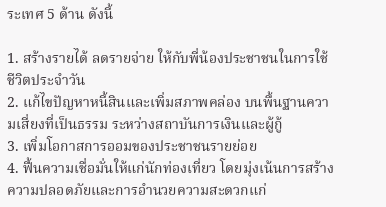ระเทศ 5 ด้าน ดังนี้

1. สร้างรายได้ ลดรายจ่าย ให้กับพี่น้องประชาชนในการใช้ชีวิตประจำวัน
2. แก้ไขปัญหาหนี้สินและเพิ่มสภาพคล่อง บนพื้นฐานความเสี่ยงที่เป็นธรรม ระหว่างสถาบันการเงินและผู้กู้
3. เพิ่มโอกาสการออมของประชาชนรายย่อย
4. ฟื้นความเชื่อมั่นให้แก่นักท่องเที่ยว โดยมุ่งเน้นการสร้างความปลอดภัยและการอำนวยความสะดวกแก่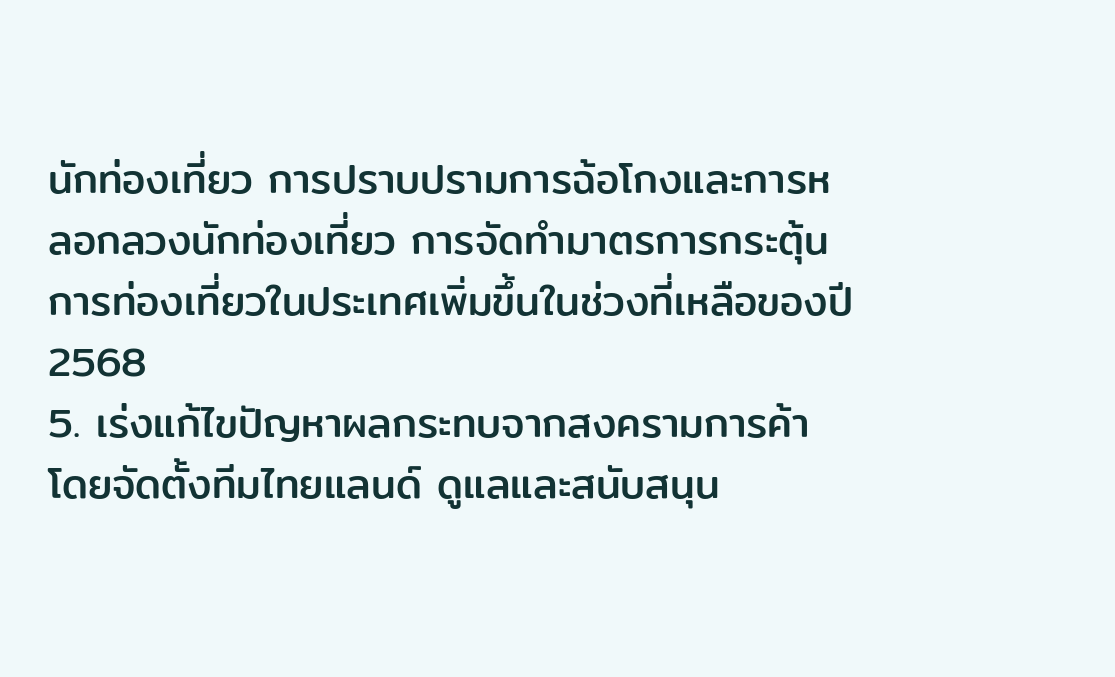นักท่องเที่ยว การปราบปรามการฉ้อโกงและการหลอกลวงนักท่องเที่ยว การจัดทำมาตรการกระตุ้นการท่องเที่ยวในประเทศเพิ่มขึ้นในช่วงที่เหลือของปี 2568
5. เร่งแก้ไขปัญหาผลกระทบจากสงครามการค้า โดยจัดตั้งทีมไทยแลนด์ ดูแลและสนับสนุน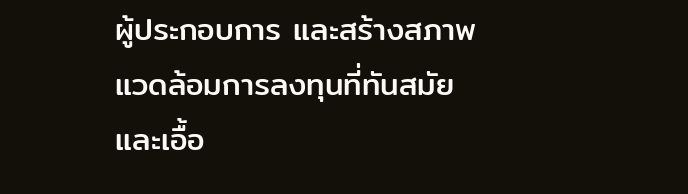ผู้ประกอบการ และสร้างสภาพแวดล้อมการลงทุนที่ทันสมัยและเอื้อ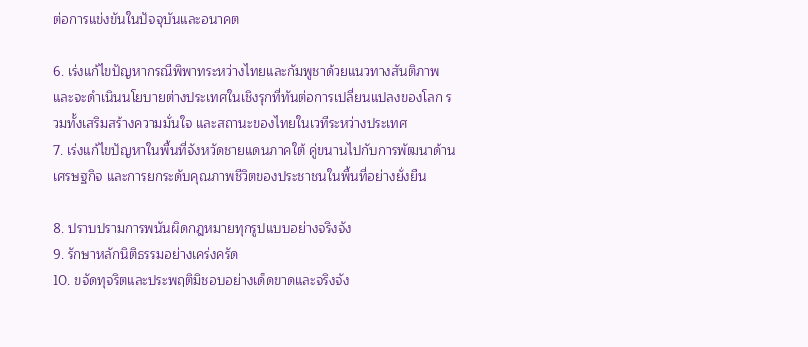ต่อการแข่งขันในปัจจุบันและอนาคต

6. เร่งแก้ไขปัญหากรณีพิพาทระหว่างไทยและกัมพูชาด้วยแนวทางสันติภาพ และจะดำเนินนโยบายต่างประเทศในเชิงรุกที่ทันต่อการเปลี่ยนแปลงของโลก รวมทั้งเสริมสร้างความมั่นใจ และสถานะของไทยในเวทีระหว่างประเทศ
7. เร่งแก้ไขปัญหาในพื้นที่จังหวัดชายแดนภาคใต้ คู่ขนานไปกับการพัฒนาด้านเศรษฐกิจ และการยกระดับคุณภาพชีวิตของประชาชนในพื้นที่อย่างยั่งยืน

8. ปราบปรามการพนันผิดกฎหมายทุกรูปแบบอย่างจริงจัง
9. รักษาหลักนิติธรรมอย่างเคร่งครัด
10. ขจัดทุจริตและประพฤติมิชอบอย่างเด็ดขาดและจริงจัง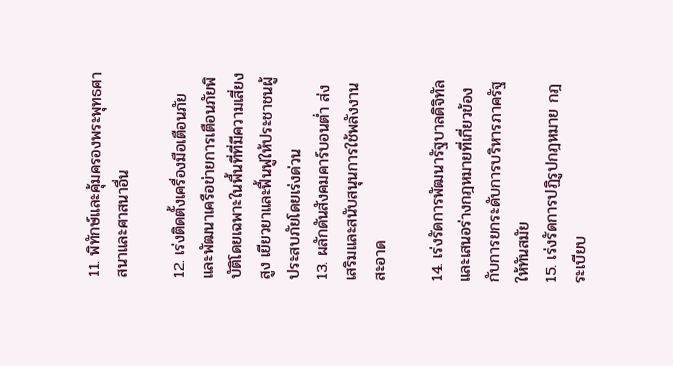11. พิทักษ์และคุ้มครองพระพุทธศาสนาและศาสนาอื่น

12. เร่งติดตั้งเครื่องมือเตือนภัยและพัฒนาเครือข่ายการเตือนภัยพิบัติโดยเฉพาะในพื้นที่ที่มีความเสี่ยงสูง เยียวยาและฟื้นฟูให้ประชาชนผู้ประสบภัยโดยเร่งด่วน
13. ผลักดันสังคมคาร์บอนต่ำ ส่งเสริมและสนับสนุนการใช้พลังงานสะอาด

14. เร่งรัดการพัฒนารัฐบาลดิจิทัล และเสนอร่างกฎหมายที่เกี่ยวข้องกับการยกระดับการบริหารภาครัฐให้ทันสมัย
15. เร่งรัดการปฏิรูปกฎหมาย กฎระเบียบ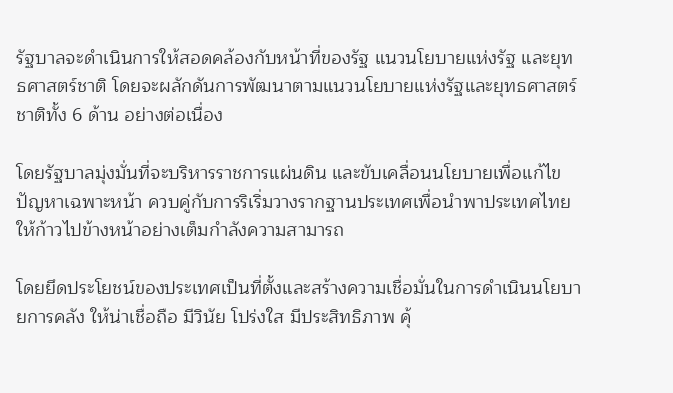รัฐบาลจะดำเนินการให้สอดคล้องกับหน้าที่ของรัฐ แนวนโยบายแห่งรัฐ และยุทธศาสตร์ชาติ โดยจะผลักดันการพัฒนาตามแนวนโยบายแห่งรัฐและยุทธศาสตร์ชาติทั้ง 6 ด้าน อย่างต่อเนื่อง

โดยรัฐบาลมุ่งมั่นที่จะบริหารราชการแผ่นดิน และขับเคลื่อนนโยบายเพื่อแก้ไขปัญหาเฉพาะหน้า ควบคู่กับการริเริ่มวางรากฐานประเทศเพื่อนำพาประเทศไทยให้ก้าวไปข้างหน้าอย่างเต็มกำลังความสามารถ

โดยยึดประโยชน์ของประเทศเป็นที่ตั้งและสร้างความเชื่อมั่นในการดำเนินนโยบายการคลัง ให้น่าเชื่อถือ มีวินัย โปร่งใส มีประสิทธิภาพ คุ้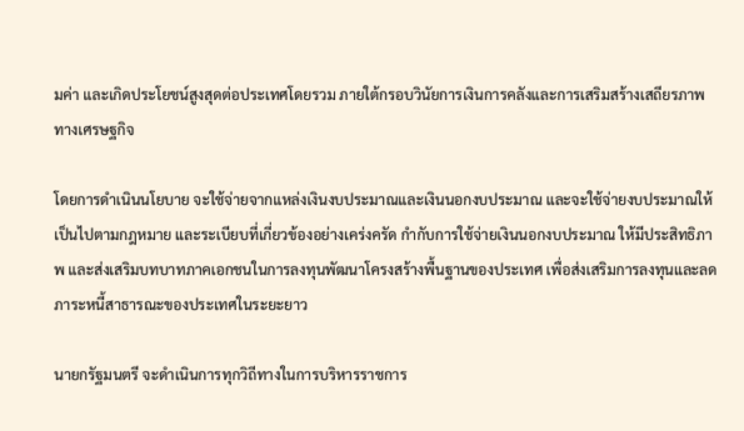มค่า และเกิดประโยชน์สูงสุดต่อประเทศโดยรวม ภายใต้กรอบวินัยการเงินการคลังและการเสริมสร้างเสถียรภาพทางเศรษฐกิจ

โดยการดำเนินนโยบาย จะใช้จ่ายจากแหล่งเงินงบประมาณและเงินนอกงบประมาณ และจะใช้จ่ายงบประมาณให้เป็นไปตามกฎหมาย และระเบียบที่เกี่ยวข้องอย่างเคร่งครัด กำกับการใช้จ่ายเงินนอกงบประมาณ ให้มีประสิทธิภาพ และส่งเสริมบทบาทภาคเอกชนในการลงทุนพัฒนาโครงสร้างพื้นฐานของประเทศ เพื่อส่งเสริมการลงทุนและลดภาระหนี้สาธารณะของประเทศในระยะยาว

นายกรัฐมนตรี จะดำเนินการทุกวิถีทางในการบริหารราชการ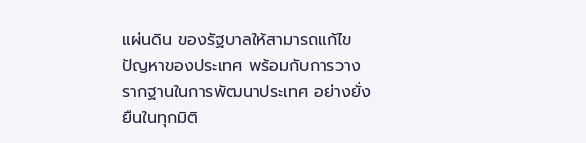แผ่นดิน ของรัฐบาลให้สามารถแก้ไขปัญหาของประเทศ พร้อมกับการวางรากฐานในการพัฒนาประเทศ อย่างยั่งยืนในทุกมิติ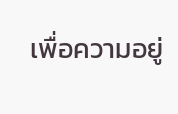เพื่อความอยู่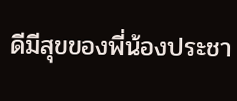ดีมีสุขของพี่น้องประชา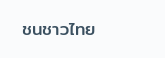ชนชาวไทย